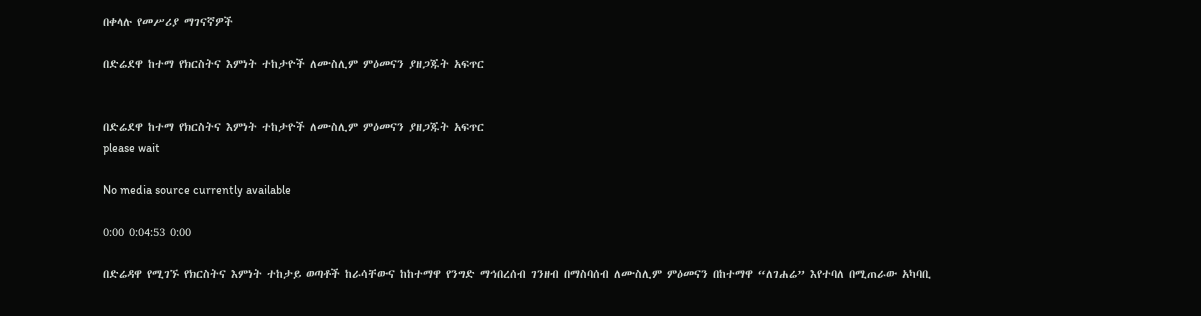በቀላሉ የመሥሪያ ማገናኛዎች

በድሬደዋ ከተማ የክርስትና እምነት ተከታዮች ለሙስሊም ምዕመናን ያዘጋጁት አፍጥር


በድሬደዋ ከተማ የክርስትና እምነት ተከታዮች ለሙስሊም ምዕመናን ያዘጋጁት አፍጥር
please wait

No media source currently available

0:00 0:04:53 0:00

በድሬዳዋ የሚገኙ የክርስትና እምነት ተከታይ ወጣቶች ከራሳቸውና ከከተማዋ የንግድ ማኅበረሰብ ገንዘብ በማስባሰብ ለሙስሊም ምዕመናን በከተማዋ “ለገሐሬ” እየተባለ በሚጠራው አካባቢ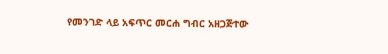የመንገድ ላይ አፍጥር መርሐ ግብር አዘጋጅተው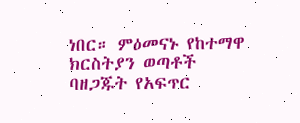ነበር። ምዕመናኑ የከተማዋ ክርስትያን ወጣቶች ባዘጋጁት የአፍጥር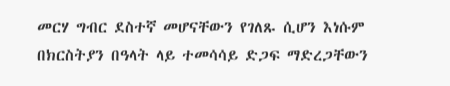መርሃ ግብር ደስተኛ መሆናቸውን የገለጹ ሲሆን እነሱም በክርስትያን በዓላት ላይ ተመሳሳይ ድጋፍ ማድረጋቸውን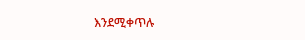እንደሚቀጥሉ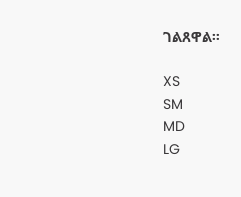ገልጸዋል።

XS
SM
MD
LG